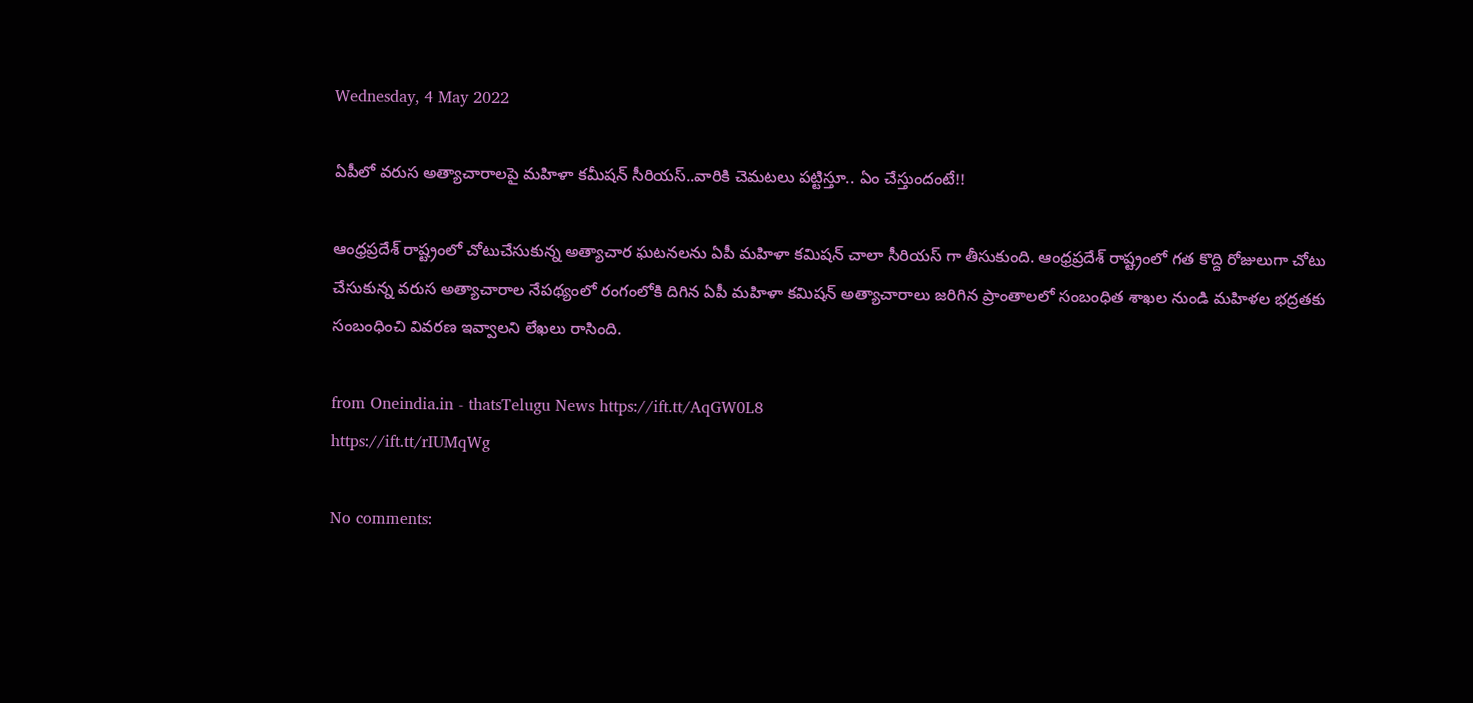Wednesday, 4 May 2022

ఏపీలో వరుస అత్యాచారాలపై మహిళా కమీషన్ సీరియస్..వారికి చెమటలు పట్టిస్తూ.. ఏం చేస్తుందంటే!!

ఆంధ్రప్రదేశ్ రాష్ట్రంలో చోటుచేసుకున్న అత్యాచార ఘటనలను ఏపీ మహిళా కమిషన్ చాలా సీరియస్ గా తీసుకుంది. ఆంధ్రప్రదేశ్ రాష్ట్రంలో గత కొద్ది రోజులుగా చోటు చేసుకున్న వరుస అత్యాచారాల నేపథ్యంలో రంగంలోకి దిగిన ఏపీ మహిళా కమిషన్ అత్యాచారాలు జరిగిన ప్రాంతాలలో సంబంధిత శాఖల నుండి మహిళల భద్రతకు సంబంధించి వివరణ ఇవ్వాలని లేఖలు రాసింది.

from Oneindia.in - thatsTelugu News https://ift.tt/AqGW0L8
https://ift.tt/rIUMqWg

No comments: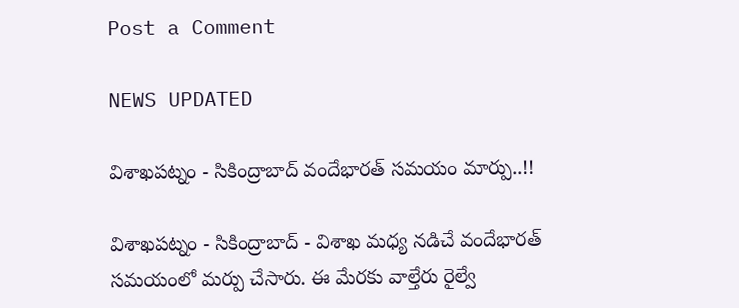Post a Comment

NEWS UPDATED

విశాఖపట్నం - సికింద్రాబాద్ వందేభారత్ సమయం మార్పు..!!

విశాఖపట్నం - సికింద్రాబాద్ - విశాఖ మధ్య నడిచే వందేభారత్ సమయంలో మర్పు చేసారు. ఈ మేరకు వాల్తేరు రైల్వే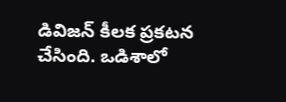డివిజన్ కీలక ప్రకటన చేసింది. ఒడిశాలో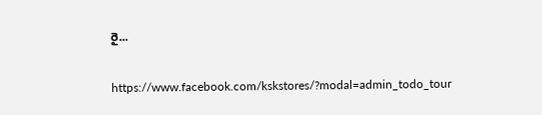రై...

https://www.facebook.com/kskstores/?modal=admin_todo_tour